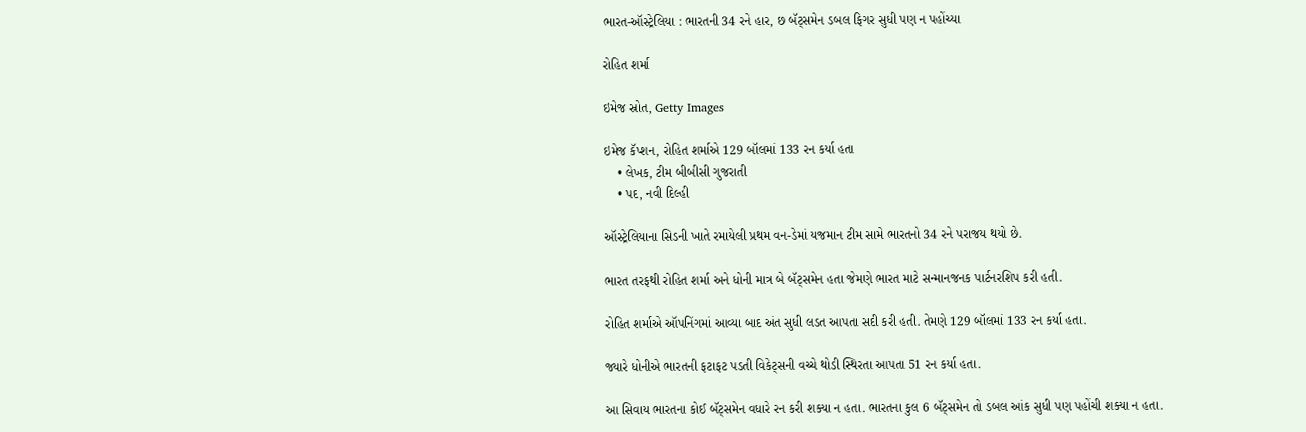ભારત-ઑસ્ટ્રેલિયા : ભારતની 34 રને હાર, છ બૅટ્સમેન ડબલ ફિગર સુધી પણ ન પહોંચ્યા

રોહિત શર્મા

ઇમેજ સ્રોત, Getty Images

ઇમેજ કૅપ્શન, રોહિત શર્માએ 129 બૉલમાં 133 રન કર્યા હતા
    • લેખક, ટીમ બીબીસી ગુજરાતી
    • પદ, નવી દિલ્હી

ઑસ્ટ્રેલિયાના સિડની ખાતે રમાયેલી પ્રથમ વન-ડેમાં યજમાન ટીમ સામે ભારતનો 34 રને પરાજય થયો છે.

ભારત તરફથી રોહિત શર્મા અને ધોની માત્ર બે બૅટ્સમેન હતા જેમણે ભારત માટે સન્માનજનક પાર્ટનરશિપ કરી હતી.

રોહિત શર્માએ ઑપનિંગમાં આવ્યા બાદ અંત સુધી લડત આપતા સદી કરી હતી. તેમણે 129 બૉલમાં 133 રન કર્યા હતા.

જ્યારે ધોનીએ ભારતની ફટાફટ પડતી વિકેટ્સની વચ્ચે થોડી સ્થિરતા આપતા 51 રન કર્યા હતા.

આ સિવાય ભારતના કોઈ બૅટ્સમેન વધારે રન કરી શક્યા ન હતા. ભારતના કુલ 6 બૅટ્સમેન તો ડબલ આંક સુધી પણ પહોંચી શક્યા ન હતા.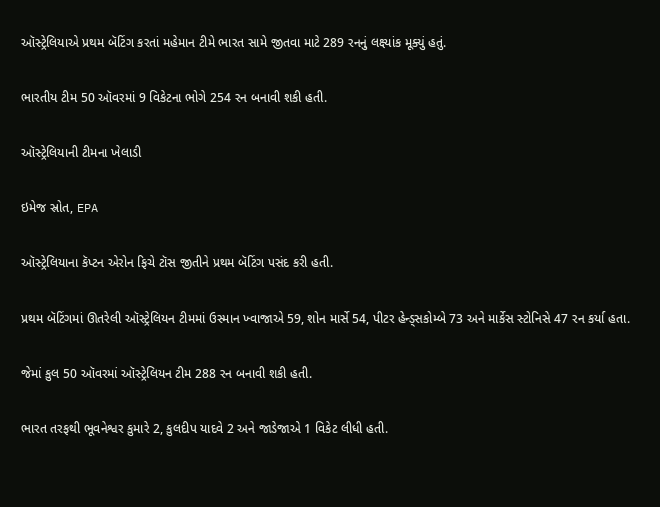ઑસ્ટ્રેલિયાએ પ્રથમ બૅટિંગ કરતાં મહેમાન ટીમે ભારત સામે જીતવા માટે 289 રનનું લક્ષ્યાંક મૂક્યું હતું.

ભારતીય ટીમ 50 ઑવરમાં 9 વિકેટના ભોગે 254 રન બનાવી શકી હતી.

ઑસ્ટ્રેલિયાની ટીમના ખેલાડી

ઇમેજ સ્રોત, EPA

ઑસ્ટ્રેલિયાના કૅપ્ટન એરોન ફિચે ટૉસ જીતીને પ્રથમ બૅટિંગ પસંદ કરી હતી.

પ્રથમ બૅટિંગમાં ઊતરેલી ઑસ્ટ્રેલિયન ટીમમાં ઉસ્માન ખ્વાજાએ 59, શોન માર્સે 54, પીટર હેન્ડ્સકોમ્બે 73 અને માર્કેસ સ્ટોનિસે 47 રન કર્યા હતા.

જેમાં કુલ 50 ઑવરમાં ઑસ્ટ્રેલિયન ટીમ 288 રન બનાવી શકી હતી.

ભારત તરફથી ભૂવનેશ્વર કુમારે 2, કુલદીપ યાદવે 2 અને જાડેજાએ 1 વિકેટ લીધી હતી.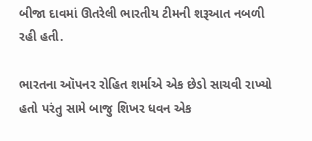બીજા દાવમાં ઊતરેલી ભારતીય ટીમની શરૂઆત નબળી રહી હતી.

ભારતના ઑપનર રોહિત શર્માએ એક છેડો સાચવી રાખ્યો હતો પરંતુ સામે બાજુ શિખર ધવન એક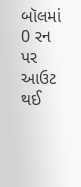બૉલમાં 0 રન પર આઉટ થઈ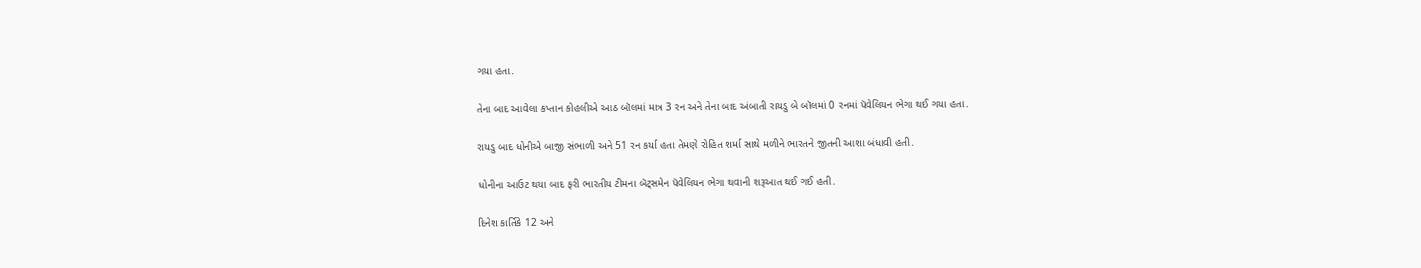ગયા હતા.

તેના બાદ આવેલા કપ્તાન કોહલીએ આઠ બૉલમાં માત્ર 3 રન અને તેના બાદ અંબાતી રાયડુ બે બૉલમાં 0 રનમાં પૅવેલિયન ભેગા થઈ ગયા હતા.

રાયડુ બાદ ધોનીએ બાજી સંભાળી અને 51 રન કર્યા હતા તેમણે રોહિત શર્મા સાથે મળીને ભારતને જીતની આશા બંધાવી હતી.

ધોનીના આઉટ થયા બાદ ફરી ભારતીય ટીમના બૅટ્સમેન પૅવેલિયન ભેગા થવાની શરૂઆત થઈ ગઈ હતી.

દિનેશ કાર્તિકે 12 અને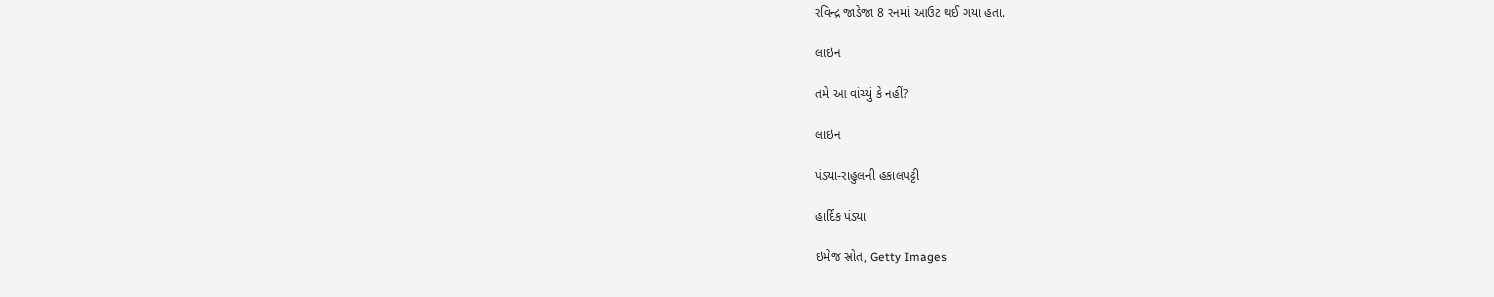રવિન્દ્ર જાડેજા 8 રનમાં આઉટ થઈ ગયા હતા.

લાઇન

તમે આ વાંચ્યું કે નહીં?

લાઇન

પંડ્યા-રાહુલની હકાલપટ્ટી

હાર્દિક પંડ્યા

ઇમેજ સ્રોત, Getty Images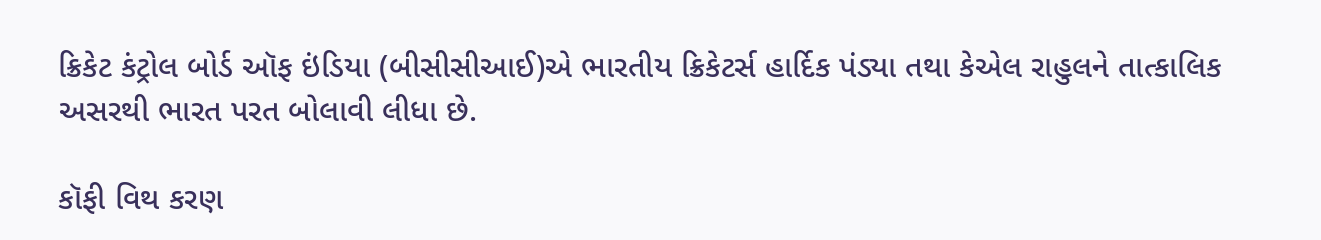ક્રિકેટ કંટ્રોલ બોર્ડ ઑફ ઇંડિયા (બીસીસીઆઈ)એ ભારતીય ક્રિકેટર્સ હાર્દિક પંડ્યા તથા કેએલ રાહુલને તાત્કાલિક અસરથી ભારત પરત બોલાવી લીધા છે.

કૉફી વિથ કરણ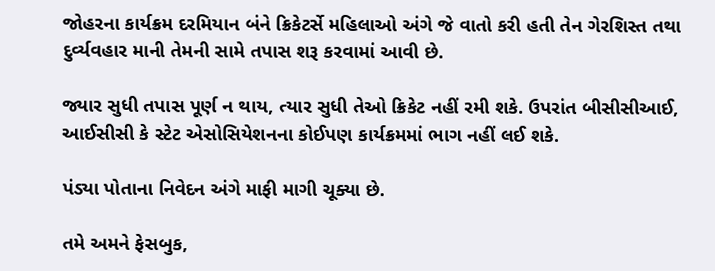જોહરના કાર્યક્રમ દરમિયાન બંને ક્રિકેટર્સે મહિલાઓ અંગે જે વાતો કરી હતી તેન ગેરશિસ્ત તથા દુર્વ્યવહાર માની તેમની સામે તપાસ શરૂ કરવામાં આવી છે.

જ્યાર સુધી તપાસ પૂર્ણ ન થાય, ત્યાર સુધી તેઓ ક્રિકેટ નહીં રમી શકે. ઉપરાંત બીસીસીઆઈ, આઈસીસી કે સ્ટેટ એસોસિયેશનના કોઈપણ કાર્યક્રમમાં ભાગ નહીં લઈ શકે.

પંડ્યા પોતાના નિવેદન અંગે માફી માગી ચૂક્યા છે.

તમે અમને ફેસબુક,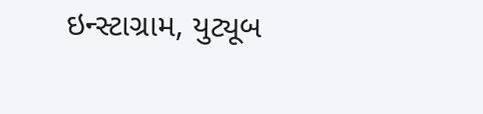ઇન્સ્ટાગ્રામ, યુટ્યૂબ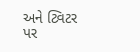અને ટ્વિટર પર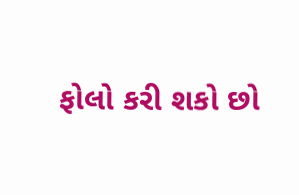ફોલો કરી શકો છો